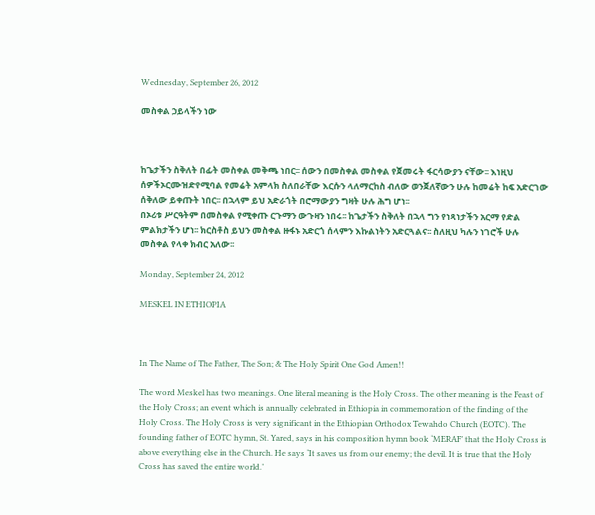Wednesday, September 26, 2012

መስቀል ኃይላችን ነው



ከጌታችን ስቅለት በፊት መስቀል መቅጫ ነበር፡፡ ሰውን በመስቀል መስቀል የጀመሩት ፋርሳውያን ናቸው፡፡ እነዚህ ሰዎችኦርሙዝድየሚባል የመሬት አምላክ ስለበራቸው እርሱን ላለማርከስ ብለው ወንጀለኛውን ሁሉ ከመሬት ከፍ አድርገው ሰቅለው ይቀጡት ነበር፡፡ በኋላም ይህ አድራጎት በሮማውያን ግዛት ሁሉ ሕግ ሆነ፡፡
በኦሪቱ ሥርዓትም በመስቀል የሚቀጡ ርጉማን ውጉዛን ነበሩ፡፡ ከጌታችን ስቅለት በኋላ ግን የነጻነታችን አርማ የድል ምልክታችን ሆነ፡፡ ክርስቶስ ይህን መስቀል ዙፋኑ አድርጎ ሰላምን እኩልነትን አድርጓልና፡፡ ስለዚህ ካሉን ነገሮች ሁሉ መስቀል የላቀ ክብር አለው፡፡

Monday, September 24, 2012

MESKEL IN ETHIOPIA



In The Name of The Father, The Son; & The Holy Spirit One God Amen!!

The word Meskel has two meanings. One literal meaning is the Holy Cross. The other meaning is the Feast of the Holy Cross; an event which is annually celebrated in Ethiopia in commemoration of the finding of the Holy Cross. The Holy Cross is very significant in the Ethiopian Orthodox Tewahdo Church (EOTC). The founding father of EOTC hymn, St. Yared, says in his composition hymn book ‘MERAF’ that the Holy Cross is above everything else in the Church. He says ‘It saves us from our enemy; the devil. It is true that the Holy Cross has saved the entire world.’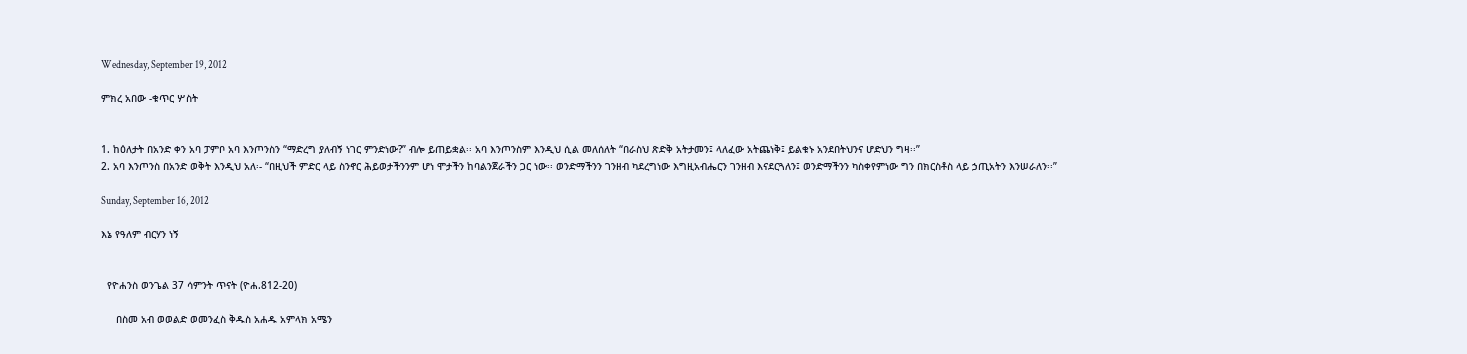Wednesday, September 19, 2012

ምክረ አበው -ቁጥር ሦስት


1. ከዕለታት በአንድ ቀን አባ ፓምቦ አባ እንጦንስን “ማድረግ ያለብኝ ነገር ምንድነው?” ብሎ ይጠይቋል፡፡ አባ እንጦንስም እንዲህ ሲል መለሰለት “በራስህ ጽድቅ አትታመን፤ ላለፈው አትጨነቅ፤ ይልቁኑ አንደበትህንና ሆድህን ግዛ፡፡”
2. አባ እንጦንስ በአንድ ወቅት እንዲህ አለ፡- “በዚህች ምድር ላይ ስንኖር ሕይወታችንንም ሆነ ሞታችን ከባልንጀራችን ጋር ነው፡፡ ወንድማችንን ገንዘብ ካደረግነው እግዚአብሔርን ገንዘብ እናደርጓለን፤ ወንድማችንን ካስቀየምነው ግን በክርስቶስ ላይ ኃጢአትን እንሠራለን፡፡”

Sunday, September 16, 2012

እኔ የዓለም ብርሃን ነኝ


  የዮሐንስ ወንጌል 37 ሳምንት ጥናት (ዮሐ.812-20)

     በስመ አብ ወወልድ ወመንፈስ ቅዱስ አሐዱ አምላክ አሜን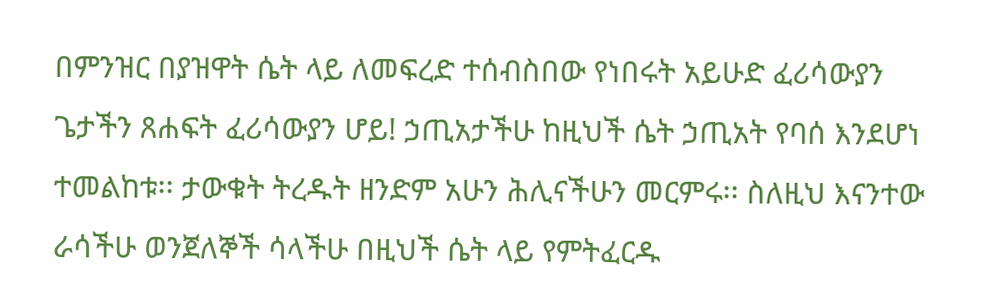በምንዝር በያዝዋት ሴት ላይ ለመፍረድ ተሰብስበው የነበሩት አይሁድ ፈሪሳውያን ጌታችን ጸሐፍት ፈሪሳውያን ሆይ! ኃጢአታችሁ ከዚህች ሴት ኃጢአት የባሰ እንደሆነ ተመልከቱ፡፡ ታውቁት ትረዱት ዘንድም አሁን ሕሊናችሁን መርምሩ፡፡ ስለዚህ እናንተው ራሳችሁ ወንጀለኞች ሳላችሁ በዚህች ሴት ላይ የምትፈርዱ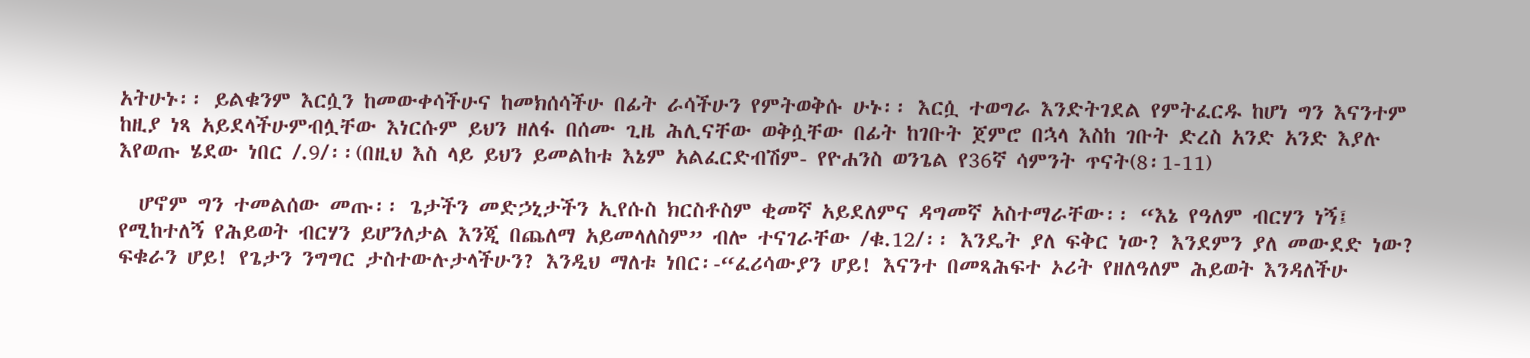አትሁኑ፡፡ ይልቁንም እርሷን ከመውቀሳችሁና ከመክሰሳችሁ በፊት ራሳችሁን የምትወቅሱ ሁኑ፡፡ እርሷ ተወግራ እንድትገደል የምትፈርዱ ከሆነ ግን እናንተም ከዚያ ነጻ አይደላችሁምብሏቸው እነርሱም ይህን ዘለፋ በሰሙ ጊዜ ሕሊናቸው ወቅሷቸው በፊት ከገቡት ጀምሮ በኋላ እስከ ገቡት ድረስ አንድ አንድ እያሉ እየወጡ ሄደው ነበር /.9/፡፡(በዚህ እስ ላይ ይህን ይመልከቱ እኔም አልፈርድብሽም- የዮሐንስ ወንጌል የ36ኛ ሳምንት ጥናት(8፡1-11)

  ሆኖም ግን ተመልሰው መጡ፡፡ ጌታችን መድኃኒታችን ኢየሱስ ክርስቶስም ቂመኛ አይደለምና ዳግመኛ አስተማራቸው፡፡ “እኔ የዓለም ብርሃን ነኝ፤ የሚከተለኝ የሕይወት ብርሃን ይሆንለታል እንጂ በጨለማ አይመላለስም” ብሎ ተናገራቸው /ቁ.12/፡፡ እንዴት ያለ ፍቅር ነው? እንደምን ያለ መውደድ ነው? ፍቁራን ሆይ! የጌታን ንግግር ታስተውሉታላችሁን? እንዲህ ማለቱ ነበር፡-“ፈሪሳውያን ሆይ! እናንተ በመጻሕፍተ ኦሪት የዘለዓለም ሕይወት እንዳለችሁ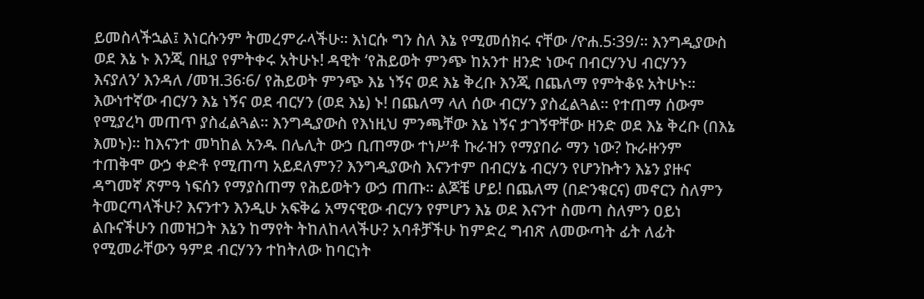ይመስላችኋል፤ እነርሱንም ትመረምራላችሁ፡፡ እነርሱ ግን ስለ እኔ የሚመሰክሩ ናቸው /ዮሐ.5፡39/፡፡ እንግዲያውስ ወደ እኔ ኑ እንጂ በዚያ የምትቀሩ አትሁኑ! ዳዊት ‘የሕይወት ምንጭ ከአንተ ዘንድ ነውና በብርሃንህ ብርሃንን እናያለን’ እንዳለ /መዝ.36፡6/ የሕይወት ምንጭ እኔ ነኝና ወደ እኔ ቅረቡ እንጂ በጨለማ የምትቆዩ አትሁኑ፡፡ እውነተኛው ብርሃን እኔ ነኝና ወደ ብርሃን (ወደ እኔ) ኑ! በጨለማ ላለ ሰው ብርሃን ያስፈልጓል፡፡ የተጠማ ሰውም የሚያረካ መጠጥ ያስፈልጓል፡፡ እንግዲያውስ የእነዚህ ምንጫቸው እኔ ነኝና ታገኝዋቸው ዘንድ ወደ እኔ ቅረቡ (በእኔ እመኑ)፡፡ ከእናንተ መካከል አንዱ በሌሊት ውኃ ቢጠማው ተነሥቶ ኩራዝን የማያበራ ማን ነው? ኩራዙንም ተጠቅሞ ውኃ ቀድቶ የሚጠጣ አይደለምን? እንግዲያውስ እናንተም በብርሃኔ ብርሃን የሆንኩትን እኔን ያዙና ዳግመኛ ጽምዓ ነፍሰን የማያስጠማ የሕይወትን ውኃ ጠጡ፡፡ ልጆቼ ሆይ! በጨለማ (በድንቁርና) መኖርን ስለምን ትመርጣላችሁ? እናንተን እንዲሁ አፍቅሬ አማናዊው ብርሃን የምሆን እኔ ወደ እናንተ ስመጣ ስለምን ዐይነ ልቡናችሁን በመዝጋት እኔን ከማየት ትከለከላላችሁ? አባቶቻችሁ ከምድረ ግብጽ ለመውጣት ፊት ለፊት የሚመራቸውን ዓምደ ብርሃንን ተከትለው ከባርነት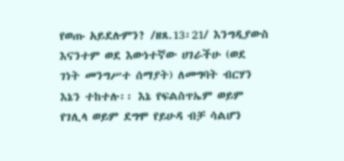የወጡ አይደሉምን? /ዘጸ.13፡21/ እንግዲያውስ እናንተም ወደ እውነተኛው ሀገራችሁ (ወደ ገነት መንግሥተ ሰማያት) ለመግባት ብርሃን እኔን ተከተሉ፡፡ እኔ የፍልስጥኤም ወይም የገሊላ ወይም ደግሞ የይሁዳ ብቻ ሳልሆን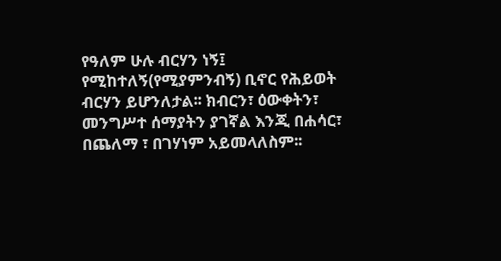የዓለም ሁሉ ብርሃን ነኝ፤ የሚከተለኝ(የሚያምንብኝ) ቢኖር የሕይወት ብርሃን ይሆንለታል፡፡ ክብርን፣ ዕውቀትን፣ መንግሥተ ሰማያትን ያገኛል እንጂ በሐሳር፣ በጨለማ ፣ በገሃነም አይመላለስም፡፡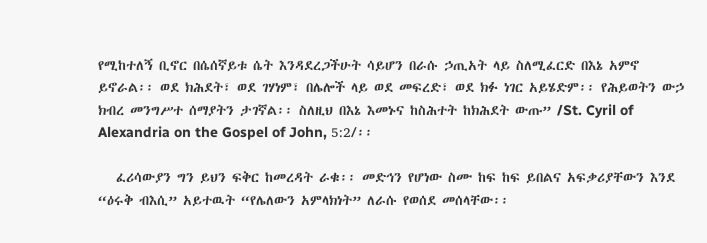የሚከተለኝ ቢኖር በሴሰኛይቱ ሴት እንዳደረጋችሁት ሳይሆን በራሱ ኃጢአት ላይ ስለሚፈርድ በእኔ አምኖ ይኖራል፡፡ ወደ ክሕደት፣ ወደ ገሃነም፣ በሌሎች ላይ ወደ መፍረድ፣ ወደ ክፉ ነገር አይሄድም፡፡ የሕይወትን ውኃ ክብረ መንግሥተ ሰማያትን ታገኛል፡፡ ስለዚህ በእኔ እመኑና ከስሕተት ከክሕደት ውጡ” /St. Cyril of Alexandria on the Gospel of John, 5:2/፡፡

   ፈሪሳውያን ግን ይህን ፍቅር ከመረዳት ራቁ፡፡ መድኅን የሆነው ስሙ ከፍ ከፍ ይበልና አፍቃሪያቸውን እንደ “ዕሩቅ ብእሲ” አይተዉት “የሌለውን አምላክነት” ለራሱ የወሰደ መሰላቸው፡፡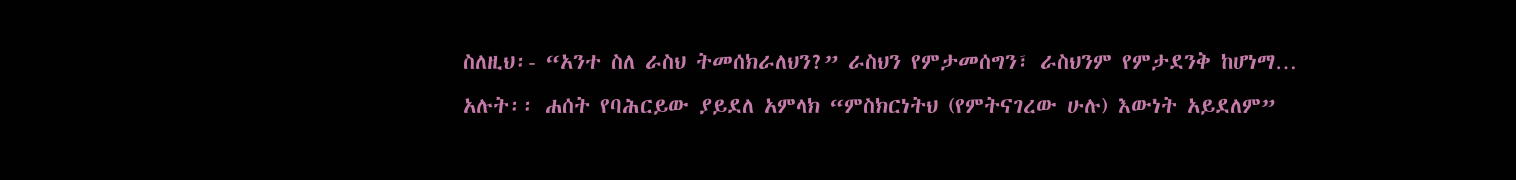ስለዚህ፡- “አንተ ስለ ራስህ ትመሰክራለህን?” ራስህን የምታመሰግን፣ ራስህንም የምታደንቅ ከሆነማ… አሉት፡፡ ሐሰት የባሕርይው ያይደለ አምላክ “ምስክርነትህ (የምትናገረው ሁሉ) እውነት አይደለም”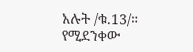አሉት /ቁ.13/።  የሚደንቀው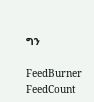ግን

FeedBurner FeedCount